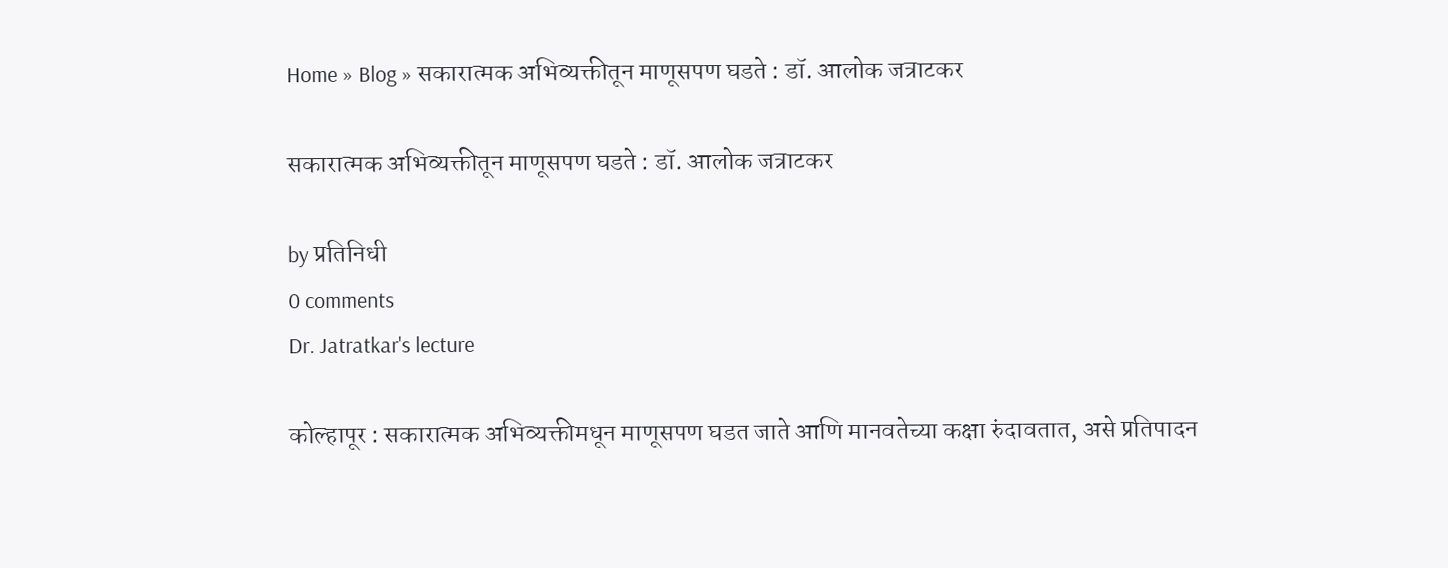Home » Blog » सकारात्मक अभिव्यक्तीतून माणूसपण घडते : डॉ. आलोक जत्राटकर

सकारात्मक अभिव्यक्तीतून माणूसपण घडते : डॉ. आलोक जत्राटकर

by प्रतिनिधी
0 comments
Dr. Jatratkar's lecture

कोल्हापूर : सकारात्मक अभिव्यक्तीमधून माणूसपण घडत जाते आणि मानवतेच्या कक्षा रुंदावतात, असे प्रतिपादन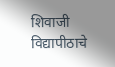शिवाजी विद्यापीठाचे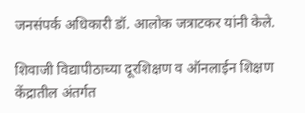जनसंपर्क अधिकारी डॉ. आलोक जत्राटकर यांनी केले.

शिवाजी विद्यापीठाच्या दूरशिक्षण व ऑनलाईन शिक्षण केंद्रातील अंतर्गत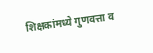शिक्षकांमध्ये गुणवत्ता व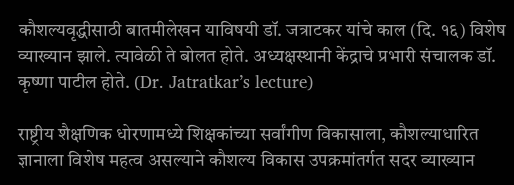कौशल्यवृद्धीसाठी बातमीलेखन याविषयी डॉ. जत्राटकर यांचे काल (दि. १६) विशेष व्याख्यान झाले. त्यावेळी ते बोलत होते. अध्यक्षस्थानी केंद्राचे प्रभारी संचालक डॉ. कृष्णा पाटील होते. (Dr. Jatratkar’s lecture)

राष्ट्रीय शैक्षणिक धोरणामध्ये शिक्षकांच्या सर्वांगीण विकासाला, कौशल्याधारित ज्ञानाला विशेष महत्व असल्याने कौशल्य विकास उपक्रमांतर्गत सदर व्याख्यान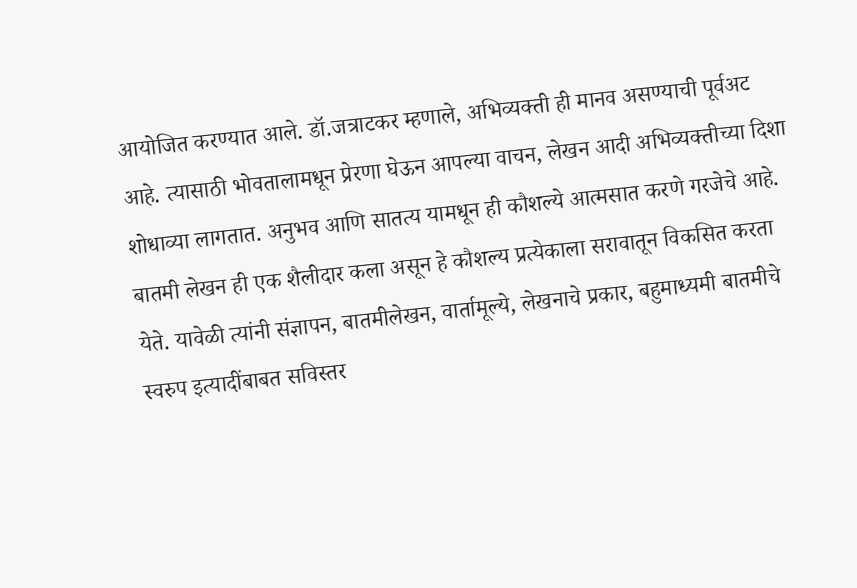आयोजित करण्यात आले. डॉ.जत्राटकर म्हणाले, अभिव्यक्ती ही मानव असण्याची पूर्वअट आहे. त्यासाठी भोवतालामधून प्रेरणा घेऊन आपल्या वाचन, लेखन आदी अभिव्यक्तीच्या दिशा शोधाव्या लागतात. अनुभव आणि सातत्य यामधून ही कौशल्ये आत्मसात करणे गरजेचे आहे. बातमी लेखन ही एक शैलीदार कला असून हे कौशल्य प्रत्येकाला सरावातून विकसित करता येते. यावेळी त्यांनी संज्ञापन, बातमीलेखन, वार्तामूल्ये, लेखनाचे प्रकार, बहुमाध्यमी बातमीचे स्वरुप इत्यादींबाबत सविस्तर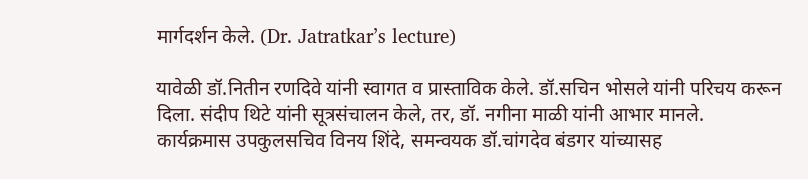मार्गदर्शन केले. (Dr. Jatratkar’s lecture)

यावेळी डॉ.नितीन रणदिवे यांनी स्वागत व प्रास्ताविक केले. डॉ.सचिन भोसले यांनी परिचय करून दिला. संदीप थिटे यांनी सूत्रसंचालन केले, तर, डॉ. नगीना माळी यांनी आभार मानले. कार्यक्रमास उपकुलसचिव विनय शिंदे, समन्वयक डॉ.चांगदेव बंडगर यांच्यासह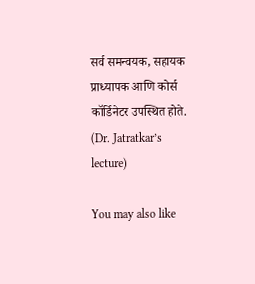सर्व समन्वयक, सहायक प्राध्यापक आणि कोर्स कॉर्डिनेटर उपस्थित होते. (Dr. Jatratkar’s lecture)

You may also like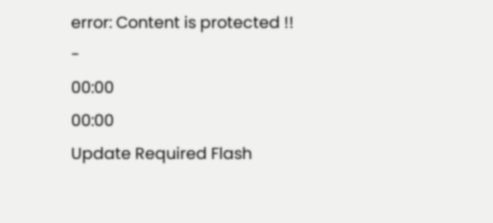error: Content is protected !!
-
00:00
00:00
Update Required Flash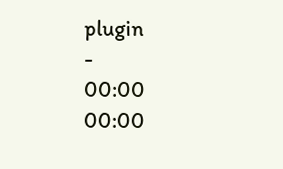plugin
-
00:00
00:00